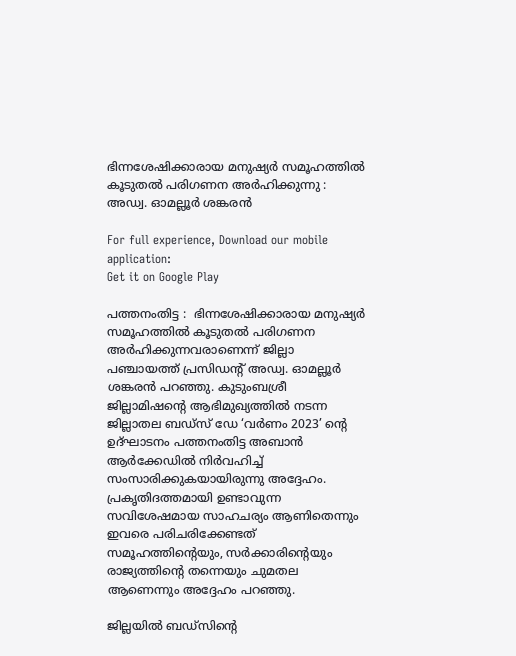ഭിന്നശേഷിക്കാരായ മനുഷ്യര്‍ സമൂഹത്തില്‍ കൂടുതല്‍ പരിഗണന അര്‍ഹിക്കുന്നു : അഡ്വ. ഓമല്ലൂര്‍ ശങ്കരന്‍

For full experience, Download our mobile application:
Get it on Google Play

പത്തനംതിട്ട :  ഭിന്നശേഷിക്കാരായ മനുഷ്യര്‍ സമൂഹത്തില്‍ കൂടുതല്‍ പരിഗണന അര്‍ഹിക്കുന്നവരാണെന്ന് ജില്ലാ പഞ്ചായത്ത് പ്രസിഡന്റ് അഡ്വ. ഓമല്ലൂര്‍ ശങ്കരന്‍ പറഞ്ഞു. കുടുംബശ്രീ ജില്ലാമിഷന്റെ ആഭിമുഖ്യത്തില്‍ നടന്ന ജില്ലാതല ബഡ്സ് ഡേ ‘വര്‍ണം 2023’ ന്റെ ഉദ്ഘാടനം പത്തനംതിട്ട അബാന്‍ ആര്‍ക്കേഡില്‍ നിര്‍വഹിച്ച് സംസാരിക്കുകയായിരുന്നു അദ്ദേഹം. പ്രകൃതിദത്തമായി ഉണ്ടാവുന്ന സവിശേഷമായ സാഹചര്യം ആണിതെന്നും ഇവരെ പരിചരിക്കേണ്ടത് സമൂഹത്തിന്റെയും, സര്‍ക്കാരിന്റെയും രാജ്യത്തിന്റെ തന്നെയും ചുമതല ആണെന്നും അദ്ദേഹം പറഞ്ഞു.

ജില്ലയില്‍ ബഡ്സിന്റെ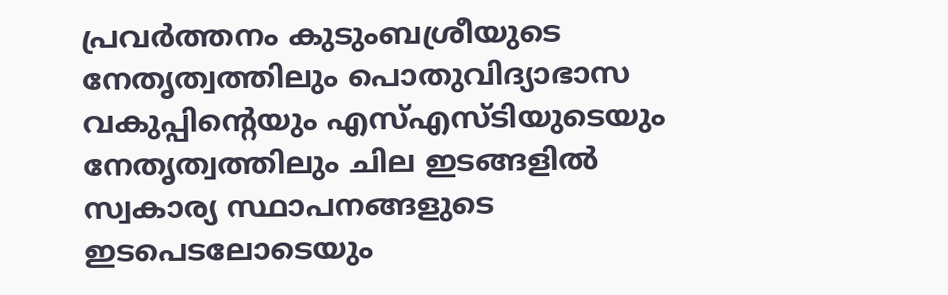പ്രവര്‍ത്തനം കുടുംബശ്രീയുടെ നേതൃത്വത്തിലും പൊതുവിദ്യാഭാസ വകുപ്പിന്റെയും എസ്എസ്ടിയുടെയും നേതൃത്വത്തിലും ചില ഇടങ്ങളില്‍ സ്വകാര്യ സ്ഥാപനങ്ങളുടെ ഇടപെടലോടെയും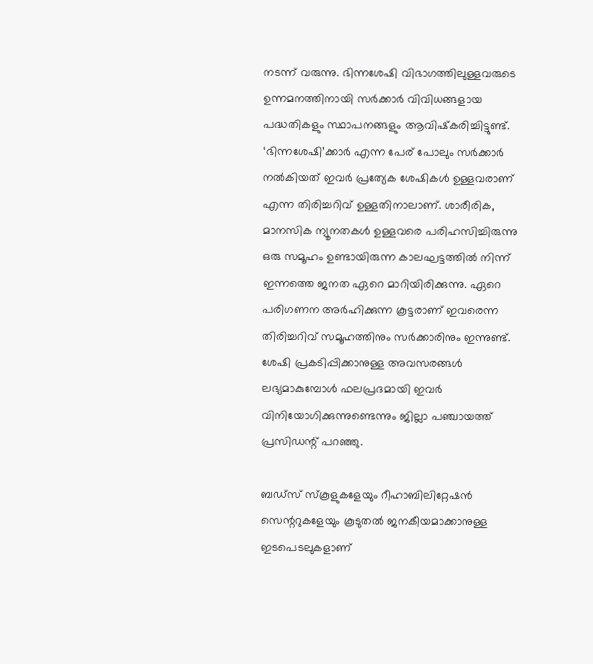നടന്ന് വരുന്നു. ഭിന്നശേഷി വിഭാഗത്തിലുള്ളവരുടെ ഉന്നമനത്തിനായി സര്‍ക്കാര്‍ വിവിധങ്ങളായ പദ്ധതികളും സ്ഥാപനങ്ങളും ആവിഷ്‌കരിച്ചിട്ടുണ്ട്. ‘ഭിന്നശേഷി’ക്കാര്‍ എന്ന പേര് പോലും സര്‍ക്കാര്‍ നല്‍കിയത് ഇവര്‍ പ്രത്യേക ശേഷികള്‍ ഉള്ളവരാണ് എന്ന തിരിച്ചറിവ് ഉള്ളതിനാലാണ്. ശാരീരിക, മാനസിക ന്യൂനതകള്‍ ഉള്ളവരെ പരിഹസിച്ചിരുന്നു ഒരു സമൂഹം ഉണ്ടായിരുന്ന കാലഘട്ടത്തില്‍ നിന്ന് ഇന്നത്തെ ജനത ഏറെ മാറിയിരിക്കുന്നു. ഏറെ പരിഗണന അര്‍ഹിക്കുന്ന കൂട്ടരാണ് ഇവരെന്ന തിരിച്ചറിവ് സമൂഹത്തിനും സര്‍ക്കാരിനും ഇന്നുണ്ട്. ശേഷി പ്രകടിപ്പിക്കാനുള്ള അവസരങ്ങള്‍ ലഭ്യമാകുമ്പോള്‍ ഫലപ്രദമായി ഇവര്‍ വിനിയോഗിക്കുന്നുണ്ടെന്നും ജില്ലാ പഞ്ചായത്ത് പ്രസിഡന്റ് പറഞ്ഞു.

ബഡ്സ് സ്‌കൂളുകളേയും റീഹാബിലിറ്റേഷന്‍ സെന്ററുകളേയും കൂടുതല്‍ ജനകീയമാക്കാനുള്ള ഇടപെടലുകളാണ്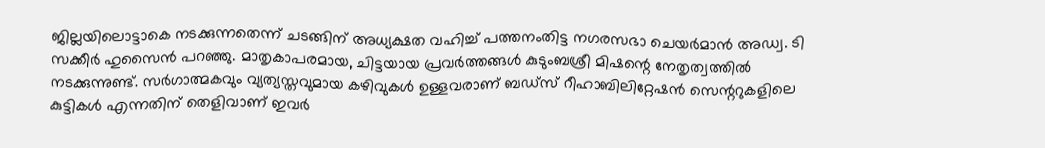ജില്ലയിലൊട്ടാകെ നടക്കുന്നതെന്ന് ചടങ്ങിന് അധ്യക്ഷത വഹിച്ച് പത്തനംതിട്ട നഗരസഭാ ചെയര്‍മാന്‍ അഡ്വ. ടി സക്കീര്‍ ഹുസൈന്‍ പറഞ്ഞു. മാതൃകാപരമായ, ചിട്ടയായ പ്രവര്‍ത്തങ്ങള്‍ കുടുംബശ്രീ മിഷന്റെ നേതൃത്വത്തില്‍ നടക്കുന്നുണ്ട്. സര്‍ഗാത്മകവും വ്യത്യസ്തവുമായ കഴിവുകള്‍ ഉള്ളവരാണ് ബഡ്സ് റീഹാബിലിറ്റേഷന്‍ സെന്ററുകളിലെ കുട്ടികള്‍ എന്നതിന് തെളിവാണ് ഇവര്‍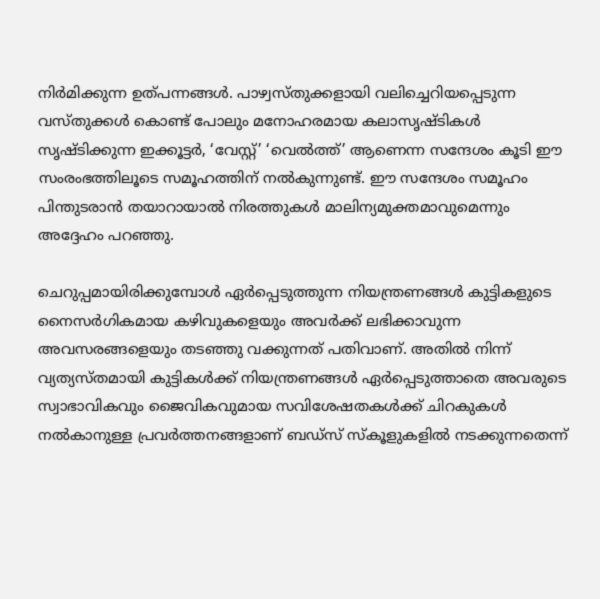നിര്‍മിക്കുന്ന ഉത്പന്നങ്ങള്‍. പാഴ്വസ്തുക്കളായി വലിച്ചെറിയപ്പെടുന്ന വസ്തുക്കള്‍ കൊണ്ട് പോലും മനോഹരമായ കലാസൃഷ്ടികള്‍ സൃഷ്ടിക്കുന്ന ഇക്കൂട്ടര്‍, ‘വേസ്റ്റ്’ ‘വെല്‍ത്ത്’ ആണെന്ന സന്ദേശം കൂടി ഈ സംരംഭത്തിലൂടെ സമൂഹത്തിന് നല്‍കുന്നുണ്ട്. ഈ സന്ദേശം സമൂഹം പിന്തുടരാന്‍ തയാറായാല്‍ നിരത്തുകള്‍ മാലിന്യമുക്തമാവുമെന്നും അദ്ദേഹം പറഞ്ഞു.

ചെറുപ്പമായിരിക്കുമ്പോള്‍ ഏര്‍പ്പെടുത്തുന്ന നിയന്ത്രണങ്ങള്‍ കുട്ടികളുടെ നൈസര്‍ഗികമായ കഴിവുകളെയും അവര്‍ക്ക് ലഭിക്കാവുന്ന അവസരങ്ങളെയും തടഞ്ഞു വക്കുന്നത് പതിവാണ്. അതില്‍ നിന്ന് വ്യത്യസ്തമായി കുട്ടികള്‍ക്ക് നിയന്ത്രണങ്ങള്‍ ഏര്‍പ്പെടുത്താതെ അവരുടെ സ്വാഭാവികവും ജൈവികവുമായ സവിശേഷതകള്‍ക്ക് ചിറകുകള്‍ നല്‍കാനുള്ള പ്രവര്‍ത്തനങ്ങളാണ് ബഡ്സ് സ്‌കൂളുകളില്‍ നടക്കുന്നതെന്ന്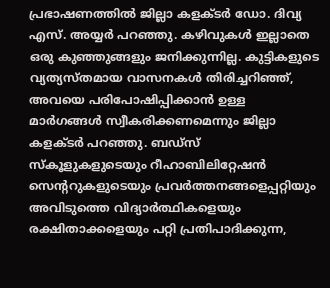പ്രഭാഷണത്തില്‍ ജില്ലാ കളക്ടര്‍ ഡോ. ദിവ്യ എസ്. അയ്യര്‍ പറഞ്ഞു. കഴിവുകള്‍ ഇല്ലാതെ ഒരു കുഞ്ഞുങ്ങളും ജനിക്കുന്നില്ല. കുട്ടികളുടെ വ്യത്യസ്തമായ വാസനകള്‍ തിരിച്ചറിഞ്ഞ്, അവയെ പരിപോഷിപ്പിക്കാന്‍ ഉള്ള മാര്‍ഗങ്ങള്‍ സ്വീകരിക്കണമെന്നും ജില്ലാ കളക്ടര്‍ പറഞ്ഞു. ബഡ്സ് സ്‌കൂളുകളുടെയും റീഹാബിലിറ്റേഷന്‍ സെന്ററുകളുടെയും പ്രവര്‍ത്തനങ്ങളെപ്പറ്റിയും അവിടുത്തെ വിദ്യാര്‍ത്ഥികളെയും രക്ഷിതാക്കളെയും പറ്റി പ്രതിപാദിക്കുന്ന,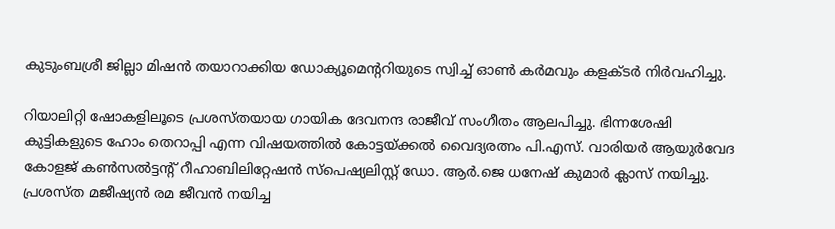കുടുംബശ്രീ ജില്ലാ മിഷന്‍ തയാറാക്കിയ ഡോക്യൂമെന്ററിയുടെ സ്വിച്ച് ഓണ്‍ കര്‍മവും കളക്ടര്‍ നിര്‍വഹിച്ചു.

റിയാലിറ്റി ഷോകളിലൂടെ പ്രശസ്തയായ ഗായിക ദേവനന്ദ രാജീവ് സംഗീതം ആലപിച്ചു. ഭിന്നശേഷി കുട്ടികളുടെ ഹോം തെറാപ്പി എന്ന വിഷയത്തില്‍ കോട്ടയ്ക്കല്‍ വൈദ്യരത്നം പി.എസ്. വാരിയര്‍ ആയുര്‍വേദ കോളജ് കണ്‍സല്‍ട്ടന്റ് റീഹാബിലിറ്റേഷന്‍ സ്പെഷ്യലിസ്റ്റ് ഡോ. ആര്‍.ജെ ധനേഷ് കുമാര്‍ ക്ലാസ് നയിച്ചു. പ്രശസ്ത മജീഷ്യന്‍ രമ ജീവന്‍ നയിച്ച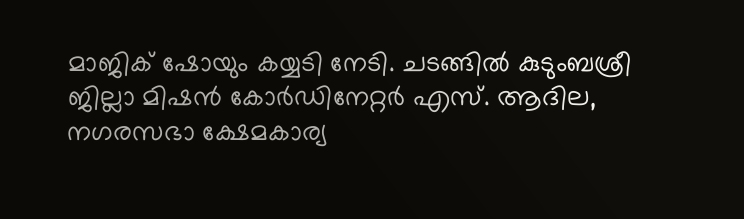മാജിക് ഷോയും കയ്യടി നേടി. ചടങ്ങില്‍ കുടുംബശ്രീ ജില്ലാ മിഷന്‍ കോര്‍ഡിനേറ്റര്‍ എസ്. ആദില, നഗരസഭാ ക്ഷേമകാര്യ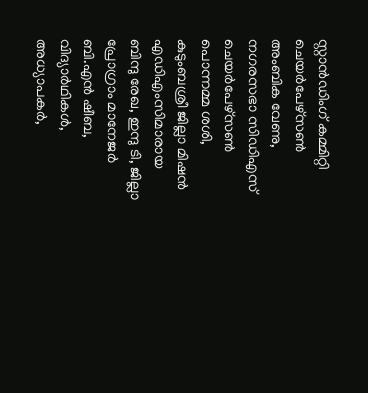സ്റ്റാന്‍ഡിംഗ് കമ്മിറ്റി ചെയര്‍പേഴ്‌സണ്‍ അംബിക വേണു, നഗരസഭാ സിഡിഎസ് ചെയര്‍പേഴ്‌സണ്‍ പൊന്നമ്മ ശശി, കുടുംബശ്രീ ജില്ലാ മിഷന്‍ എഡിഎംസിമാരായ ബിന്ദു രേഖ, ഇന്ദു ടി, ജില്ലാ പ്രോഗ്രാം മാനേജര്‍ ബി.എന്‍ ഷീബ, വിദ്യാര്‍ഥികള്‍, അധ്യാപകര്‍,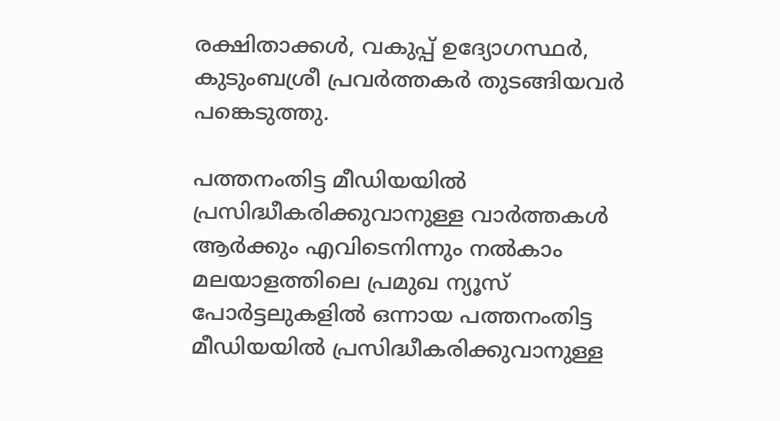രക്ഷിതാക്കള്‍, വകുപ്പ് ഉദ്യോഗസ്ഥര്‍, കുടുംബശ്രീ പ്രവര്‍ത്തകര്‍ തുടങ്ങിയവര്‍ പങ്കെടുത്തു.

പത്തനംതിട്ട മീഡിയയില്‍ പ്രസിദ്ധീകരിക്കുവാനുള്ള വാര്‍ത്തകള്‍ ആര്‍ക്കും എവിടെനിന്നും നല്‍കാം
മലയാളത്തിലെ പ്രമുഖ ന്യൂസ് പോര്‍ട്ടലുകളില്‍ ഒന്നായ പത്തനംതിട്ട മീഡിയയില്‍ പ്രസിദ്ധീകരിക്കുവാനുള്ള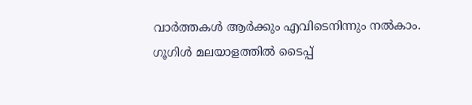വാര്‍ത്തകള്‍ ആര്‍ക്കും എവിടെനിന്നും നല്‍കാം. ഗൂഗിള്‍ മലയാളത്തില്‍ ടൈപ്പ്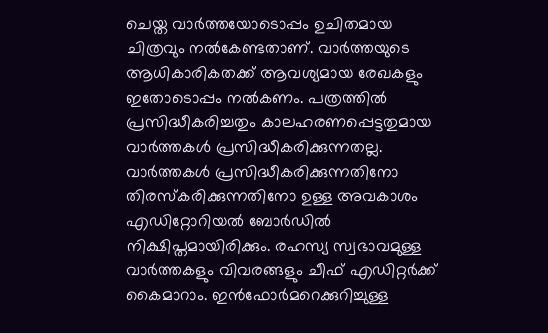ചെയ്ത വാര്‍ത്തയോടൊപ്പം ഉചിതമായ ചിത്രവും നല്‍കേണ്ടതാണ്. വാര്‍ത്തയുടെ ആധികാരികതക്ക് ആവശ്യമായ രേഖകളും ഇതോടൊപ്പം നല്‍കണം. പത്രത്തില്‍ പ്രസിദ്ധീകരിച്ചതും കാലഹരണപ്പെട്ടതുമായ വാര്‍ത്തകള്‍ പ്രസിദ്ധീകരിക്കുന്നതല്ല. വാര്‍ത്തകള്‍ പ്രസിദ്ധീകരിക്കുന്നതിനോ തിരസ്കരിക്കുന്നതിനോ ഉള്ള അവകാശം  എഡിറ്റോറിയല്‍ ബോര്‍ഡില്‍ നിക്ഷിപ്തമായിരിക്കും. രഹസ്യ സ്വഭാവമുള്ള വാര്‍ത്തകളും വിവരങ്ങളും ചീഫ് എഡിറ്റര്‍ക്ക് കൈമാറാം. ഇന്‍ഫോര്‍മറെക്കുറിച്ചുള്ള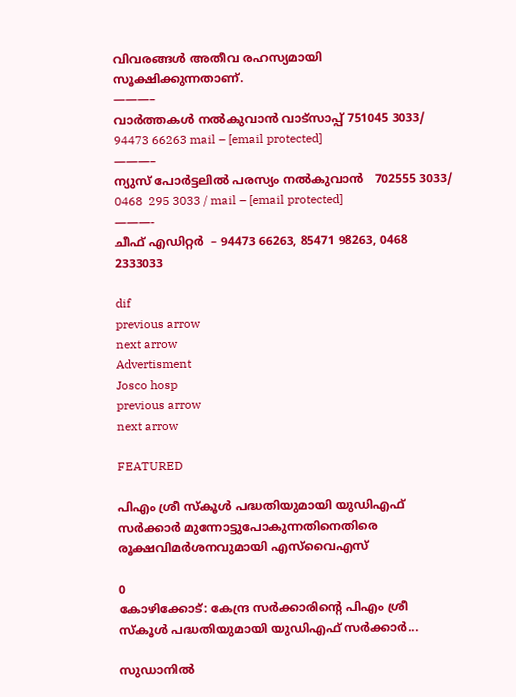വിവരങ്ങള്‍ അതീവ രഹസ്യമായി സൂക്ഷിക്കുന്നതാണ്.
———–
വാര്‍ത്തകള്‍ നല്‍കുവാന്‍ വാട്സാപ്പ് 751045 3033/ 94473 66263 mail – [email protected]
———–
ന്യുസ് പോര്‍ട്ടലില്‍ പരസ്യം നല്‍കുവാന്‍   702555 3033/ 0468  295 3033 / mail – [email protected]
———-
ചീഫ് എഡിറ്റര്‍  – 94473 66263, 85471 98263, 0468 2333033

dif
previous arrow
next arrow
Advertisment
Josco hosp
previous arrow
next arrow

FEATURED

പിഎം ശ്രീ സ്കൂൾ പദ്ധതിയുമായി യുഡിഎഫ് സർക്കാർ മുന്നോട്ടുപോകുന്നതിനെതിരെ രൂക്ഷവിമർശനവുമായി എസ്‌വൈഎസ്

0
കോഴിക്കോട്: കേന്ദ്ര സർക്കാരിന്റെ പിഎം ശ്രീ സ്കൂൾ പദ്ധതിയുമായി യുഡിഎഫ് സർക്കാർ...

സുഡാനിൽ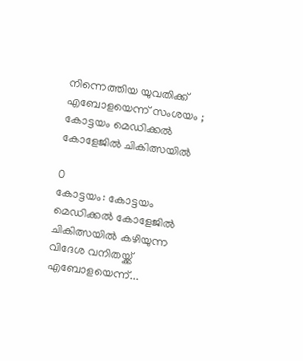നിന്നെത്തിയ യുവതിക്ക് എബോളയെന്ന് സംശയം ; കോട്ടയം മെഡിക്കൽ കോളേജിൽ ചികിത്സയിൽ

0
കോട്ടയം: കോട്ടയം മെഡിക്കൽ കോളേജിൽ ചികിത്സയിൽ കഴിയുന്ന വിദേശ വനിതയ്ക്ക് എബോളയെന്ന്...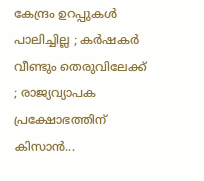കേന്ദ്രം ഉറപ്പുകൾ പാലിച്ചില്ല ; കർഷകര്‍ വീണ്ടും തെരുവിലേക്ക് ; രാജ്യവ്യാപക പ്രക്ഷോഭത്തിന് കിസാൻ...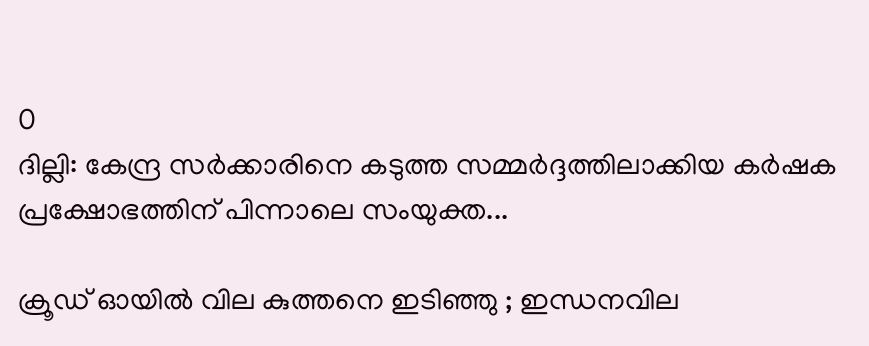0
ദില്ലി: കേന്ദ്ര സര്‍ക്കാരിനെ കടുത്ത സമ്മര്‍ദ്ദത്തിലാക്കിയ കര്‍ഷക പ്രക്ഷോഭത്തിന് പിന്നാലെ സംയുക്ത...

ക്രൂഡ് ഓയിൽ വില കുത്തനെ ഇടിഞ്ഞു ; ഇന്ധനവില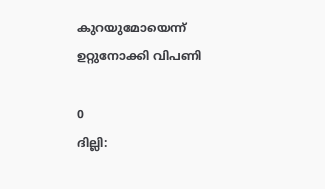കുറയുമോയെന്ന് ഉറ്റുനോക്കി വിപണി

0
ദില്ലി: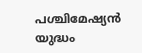പശ്ചിമേഷ്യൻ യുദ്ധം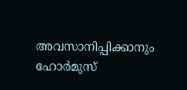അവസാനിപ്പിക്കാനും ഹോർമുസ്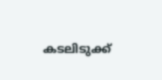കടലിടുക്ക്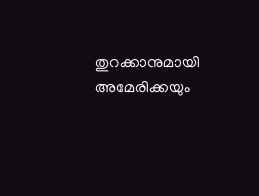തുറക്കാനുമായി അമേരിക്കയും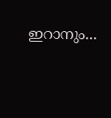ഇറാനും...